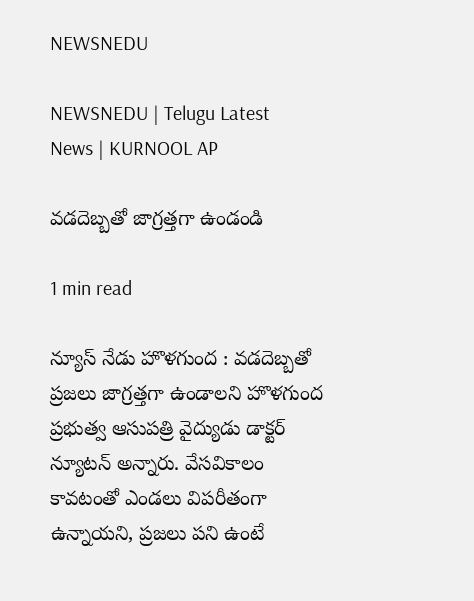NEWSNEDU

NEWSNEDU | Telugu Latest News | KURNOOL AP

వడదెబ్బతో జాగ్రత్తగా ఉండండి

1 min read

న్యూస్ నేడు హొళగుంద : వడదెబ్బతో ప్రజలు జాగ్రత్తగా ఉండాలని హొళగుంద ప్రభుత్వ ఆసుపత్రి వైద్యుడు డాక్టర్ న్యూటన్ అన్నారు. వేసవికాలం కావటంతో ఎండలు విపరీతంగా ఉన్నాయని, ప్రజలు పని ఉంటే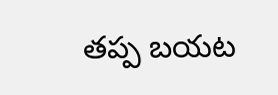తప్ప బయట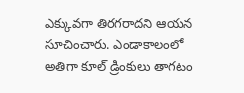ఎక్కువగా తిరగరాదని ఆయన సూచించారు. ఎండాకాలంలో అతిగా కూల్ డ్రింకులు తాగటం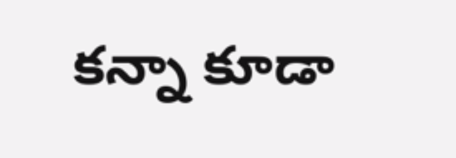కన్నా కూడా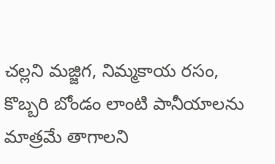చల్లని మజ్జిగ, నిమ్మకాయ రసం, కొబ్బరి బోండం లాంటి పానీయాలను మాత్రమే తాగాలని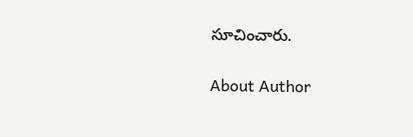సూచించారు.

About Author